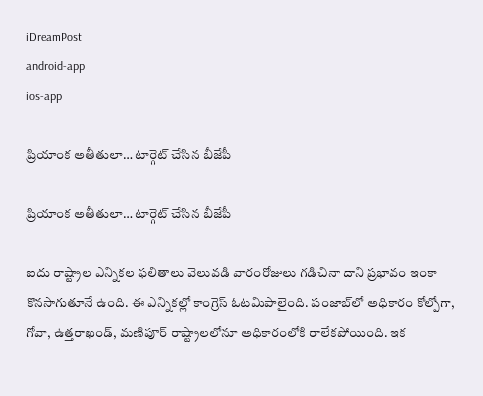iDreamPost
android-app
ios-app

ప్రియాంక అతీతులా… టార్గెట్‌ చేసిన బీజేపీ

ప్రియాంక అతీతులా… టార్గెట్‌ చేసిన బీజేపీ

ఐదు రాష్ట్రాల ఎన్నికల ఫలితాలు వెలువడి వారంరోజులు గడిచినా దాని ప్రభావం ఇంకా కొనసాగుతూనే ఉంది. ఈ ఎన్నికల్లో కాంగ్రెస్‌ ఓటమిపాలైంది. పంజాబ్‌లో అధికారం కోల్పోగా, గోవా, ఉత్తరాఖండ్, మణిపూర్‌ రాష్ట్రాలలోనూ అధికారంలోకి రాలేకపోయింది. ఇక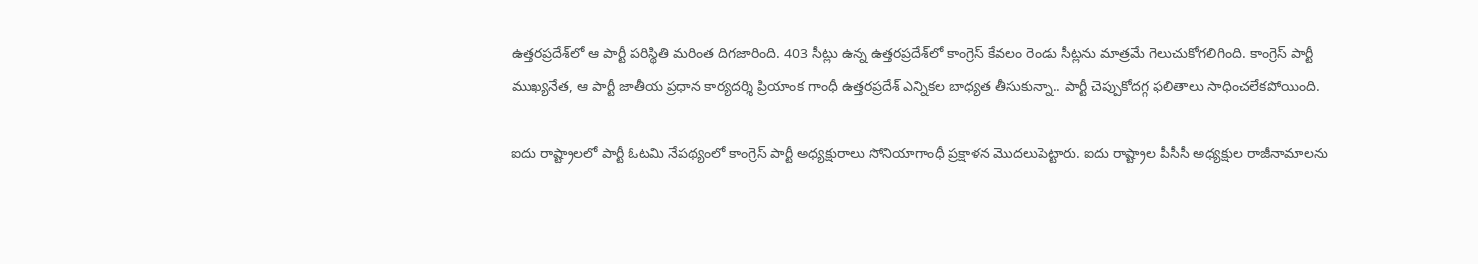ఉత్తరప్రదేశ్‌లో ఆ పార్టీ పరిస్థితి మరింత దిగజారింది. 403 సీట్లు ఉన్న ఉత్తరప్రదేశ్‌లో కాంగ్రెస్‌ కేవలం రెండు సీట్లను మాత్రమే గెలుచుకోగలిగింది. కాంగ్రెస్‌ పార్టీ ముఖ్యనేత, ఆ పార్టీ జాతీయ ప్రధాన కార్యదర్శి ప్రియాంక గాంధీ ఉత్తరప్రదేశ్‌ ఎన్నికల బాధ్యత తీసుకున్నా.. పార్టీ చెప్పుకోదగ్గ ఫలితాలు సాధించలేకపోయింది.

ఐదు రాష్ట్రాలలో పార్టీ ఓటమి నేపథ్యంలో కాంగ్రెస్‌ పార్టీ అధ్యక్షురాలు సోనియాగాంధీ ప్రక్షాళన మొదలుపెట్టారు. ఐదు రాష్ట్రాల పీసీసీ అధ్యక్షుల రాజీనామాలను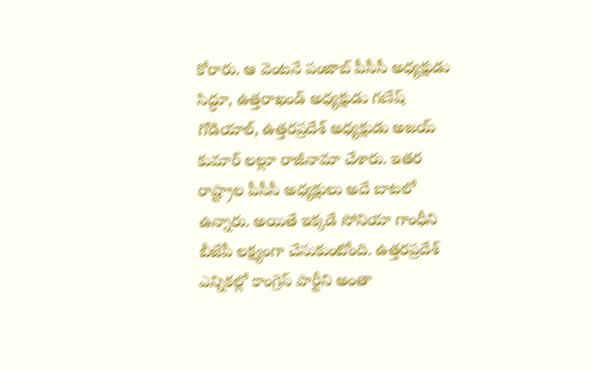కోరారు. ఆ వెంటనే పంజాబ్‌ పీసీసీ అధ్యక్షుడు సిద్ధూ, ఉత్తరాఖండ్‌ అధ్యక్షుడు గణేష్‌ గోడియాల్, ఉత్తరప్రదేశ్‌ అధ్యక్షుడు అజయ్‌ కుమార్‌ లల్లూ రాజీనామా చేశారు. ఇతర రాష్ట్రాల పీసీసీ అధ్యక్షులు అదే బాటలో ఉన్నారు. అయితే ఇక్కడే సోనియా గాంధీని బీజేపీ లక్ష్యంగా చేసుకుంటోంది. ఉత్తరప్రదేశ్‌ ఎన్నికల్లో కాంగ్రెస్‌ పార్టీని అంతా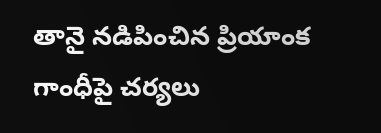తానై నడిపించిన ప్రియాంక గాంధీపై చర్యలు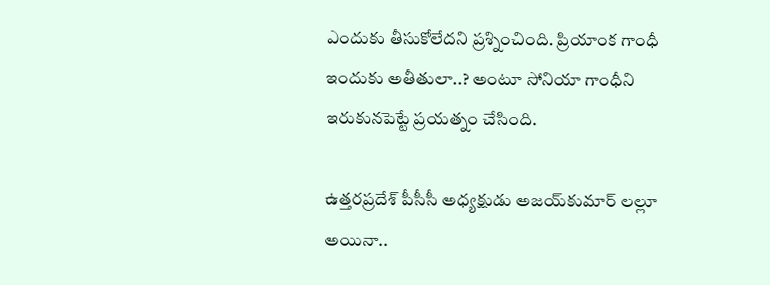ఎందుకు తీసుకోలేదని ప్రశ్నించింది. ప్రియాంక గాంధీ ఇందుకు అతీతులా..? అంటూ సోనియా గాంధీని ఇరుకునపెట్టే ప్రయత్నం చేసింది.

ఉత్తరప్రదేశ్‌ పీసీసీ అధ్యక్షుడు అజయ్‌కుమార్‌ లల్లూ అయినా..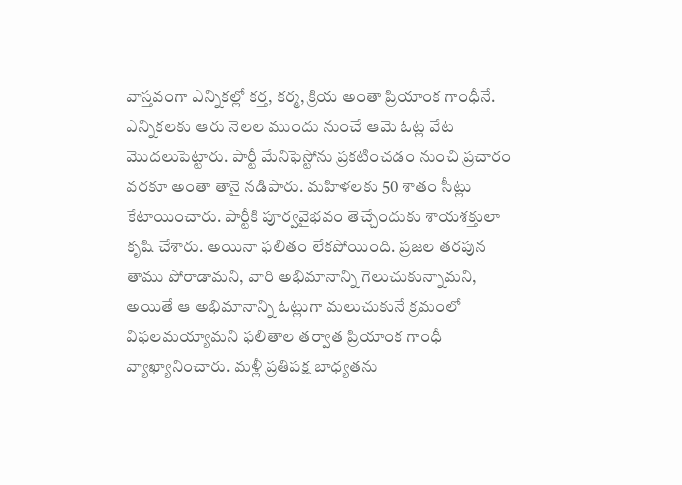వాస్తవంగా ఎన్నికల్లో కర్త, కర్మ, క్రియ అంతా ప్రియాంక గాంధీనే. ఎన్నికలకు ఆరు నెలల ముందు నుంచే ఆమె ఓట్ల వేట మొదలుపెట్టారు. పార్టీ మేనిఫెస్టోను ప్రకటించడం నుంచి ప్రచారం వరకూ అంతా తానై నడిపారు. మహిళలకు 50 శాతం సీట్లు కేటాయించారు. పార్టీకి పూర్వవైభవం తెచ్చేందుకు శాయశక్తులా కృషి చేశారు. అయినా ఫలితం లేకపోయింది. ప్రజల తరపున తాము పోరాడామని, వారి అభిమానాన్ని గెలుచుకున్నామని, అయితే ఆ అభిమానాన్ని ఓట్లుగా మలుచుకునే క్రమంలో విఫలమయ్యామని ఫలితాల తర్వాత ప్రియాంక గాంధీ వ్యాఖ్యానించారు. మళ్లీ ప్రతిపక్ష బాధ్యతను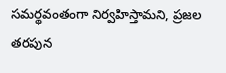సమర్థవంతంగా నిర్వహిస్తామని, ప్రజల తరపున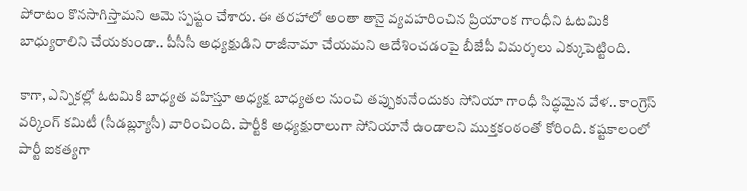పోరాటం కొనసాగిస్తామని ఆమె స్పష్టం చేశారు. ఈ తరహాలో అంతా తానై వ్యవహరించిన ప్రియాంక గాంధీని ఓటమికి బాధ్యురాలిని చేయకుండా.. పీసీసీ అధ్యక్షుడిని రాజీనామా చేయమని ఆదేశించడంపై బీజేపీ విమర్శలు ఎక్కుపెట్టింది.

కాగా, ఎన్నికల్లో ఓటమికి బాధ్యత వహిస్తూ అధ్యక్ష బాధ్యతల నుంచి తప్పుకునేందుకు సోనియా గాంధీ సిద్ధమైన వేళ.. కాంగ్రెస్‌ వర్కింగ్‌ కమిటీ (సీడబ్ల్యూసీ) వారించింది. పార్టీకి అధ్యక్షురాలుగా సోనియానే ఉండాలని ముక్తకంఠంతో కోరింది. కష్టకాలంలో పార్టీ ఐకత్యగా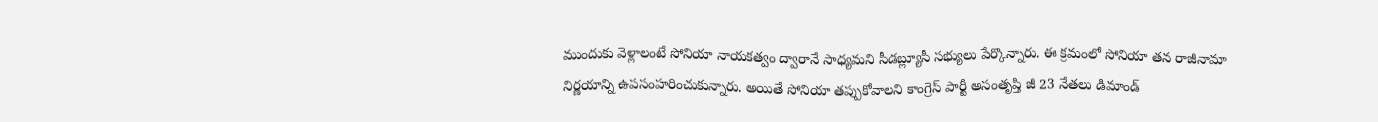ముందుకు వెళ్లాలంటే సోనియా నాయకత్వం ద్వారానే సాధ్యమని సీడబ్ల్యూసీ సభ్యులు పేర్కొన్నారు. ఈ క్రమంలో సోనియా తన రాజీనామా నిర్ణయాన్ని ఉపసంహరించుకున్నారు. అయితే సోనియా తప్పుకోవాలని కాంగ్రెస్‌ పార్టీ అసంతృప్తి జీ 23 నేతలు డిమాండ్‌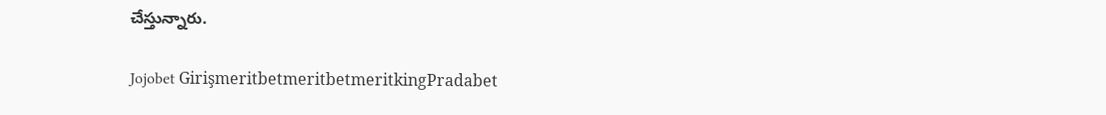చేస్తున్నారు.

Jojobet GirişmeritbetmeritbetmeritkingPradabet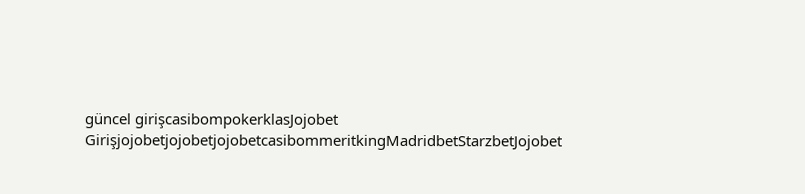güncel girişcasibompokerklasJojobet GirişjojobetjojobetjojobetcasibommeritkingMadridbetStarzbetJojobet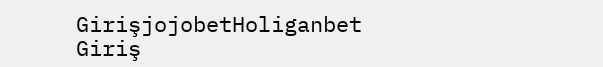GirişjojobetHoliganbet Giriş